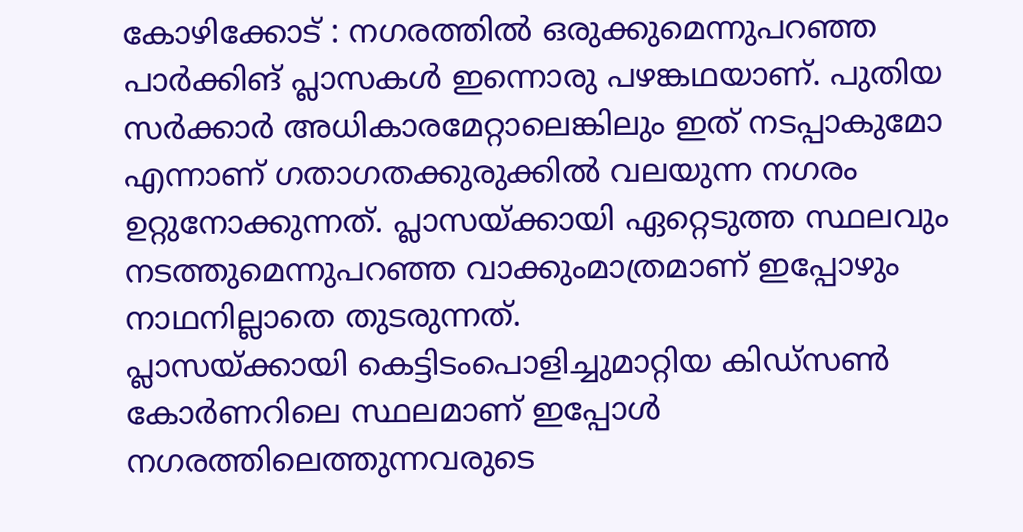കോഴിക്കോട് : നഗരത്തിൽ ഒരുക്കുമെന്നുപറഞ്ഞ പാർക്കിങ് പ്ലാസകൾ ഇന്നൊരു പഴങ്കഥയാണ്. പുതിയ സർക്കാർ അധികാരമേറ്റാലെങ്കിലും ഇത് നടപ്പാകുമോ എന്നാണ് ഗതാഗതക്കുരുക്കിൽ വലയുന്ന നഗരം ഉറ്റുനോക്കുന്നത്. പ്ലാസയ്ക്കായി ഏറ്റെടുത്ത സ്ഥലവും നടത്തുമെന്നുപറഞ്ഞ വാക്കുംമാത്രമാണ് ഇപ്പോഴും നാഥനില്ലാതെ തുടരുന്നത്.
പ്ലാസയ്ക്കായി കെട്ടിടംപൊളിച്ചുമാറ്റിയ കിഡ്സൺ കോർണറിലെ സ്ഥലമാണ് ഇപ്പോൾ നഗരത്തിലെത്തുന്നവരുടെ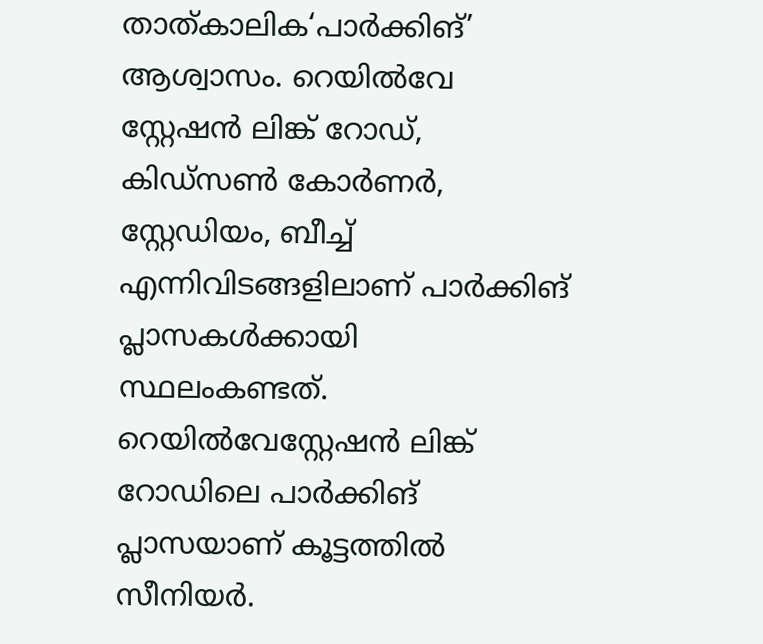താത്കാലിക‘പാർക്കിങ്’ ആശ്വാസം. റെയിൽവേ സ്റ്റേഷൻ ലിങ്ക് റോഡ്, കിഡ്സൺ കോർണർ, സ്റ്റേഡിയം, ബീച്ച് എന്നിവിടങ്ങളിലാണ് പാർക്കിങ് പ്ലാസകൾക്കായി സ്ഥലംകണ്ടത്. റെയിൽവേസ്റ്റേഷൻ ലിങ്ക് റോഡിലെ പാർക്കിങ് പ്ലാസയാണ് കൂട്ടത്തിൽ സീനിയർ.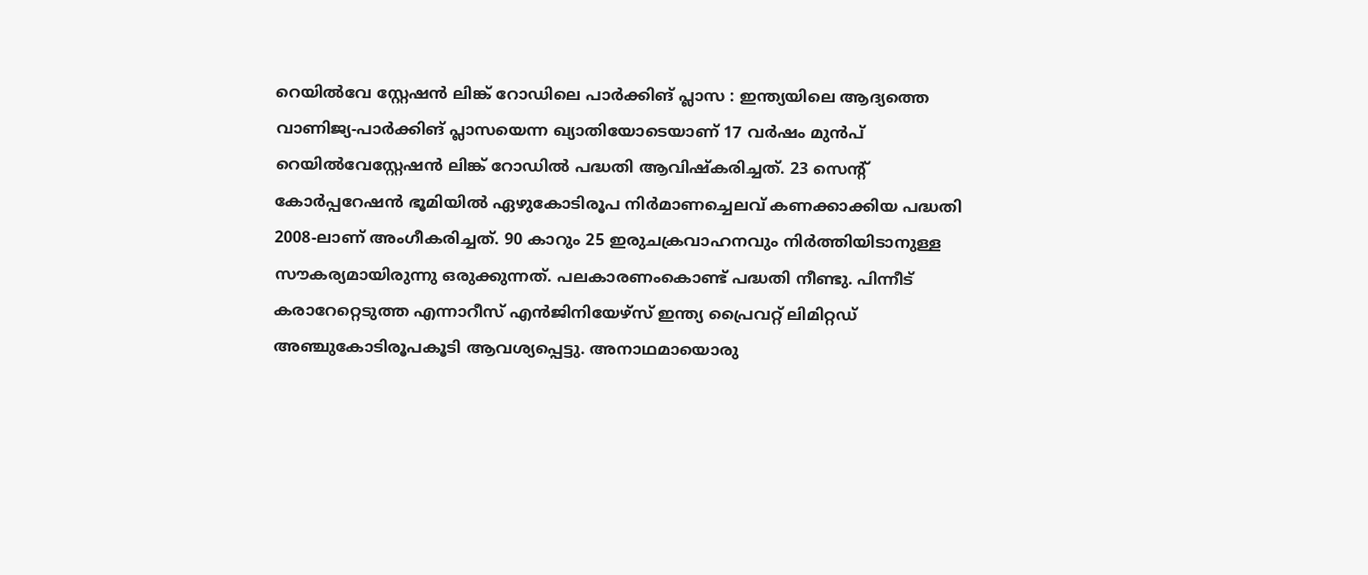റെയിൽവേ സ്റ്റേഷൻ ലിങ്ക് റോഡിലെ പാർക്കിങ് പ്ലാസ : ഇന്ത്യയിലെ ആദ്യത്തെ വാണിജ്യ-പാർക്കിങ് പ്ലാസയെന്ന ഖ്യാതിയോടെയാണ് 17 വർഷം മുൻപ് റെയിൽവേസ്റ്റേഷൻ ലിങ്ക് റോഡിൽ പദ്ധതി ആവിഷ്കരിച്ചത്. 23 സെന്റ് കോർപ്പറേഷൻ ഭൂമിയിൽ ഏഴുകോടിരൂപ നിർമാണച്ചെലവ് കണക്കാക്കിയ പദ്ധതി 2008-ലാണ് അംഗീകരിച്ചത്. 90 കാറും 25 ഇരുചക്രവാഹനവും നിർത്തിയിടാനുള്ള സൗകര്യമായിരുന്നു ഒരുക്കുന്നത്. പലകാരണംകൊണ്ട് പദ്ധതി നീണ്ടു. പിന്നീട് കരാറേറ്റെടുത്ത എന്നാറീസ് എൻജിനിയേഴ്സ് ഇന്ത്യ പ്രൈവറ്റ് ലിമിറ്റഡ് അഞ്ചുകോടിരൂപകൂടി ആവശ്യപ്പെട്ടു. അനാഥമായൊരു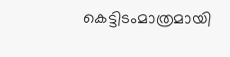കെട്ടിടംമാത്രമായി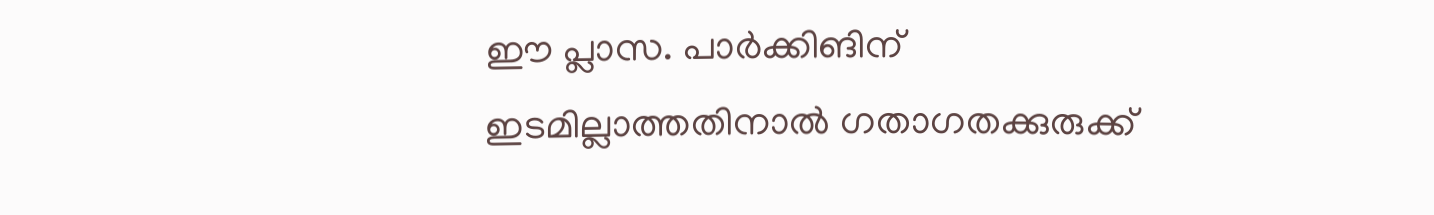ഈ പ്ലാസ. പാർക്കിങിന് ഇടമില്ലാത്തതിനാൽ ഗതാഗതക്കുരുക്ക്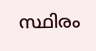സ്ഥിരം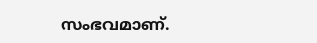സംഭവമാണ്.